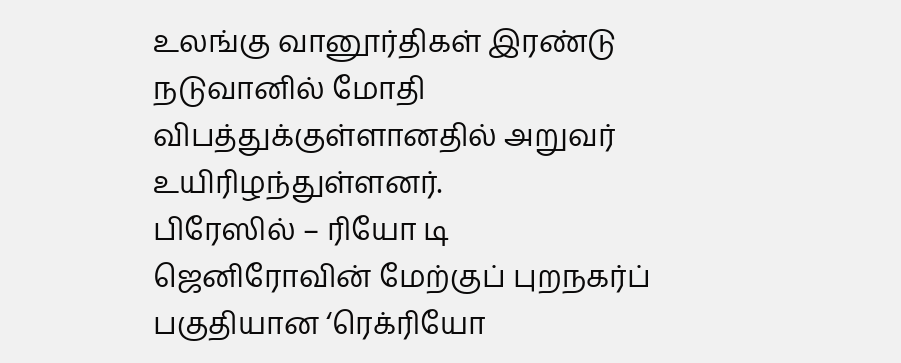உலங்கு வானூர்திகள் இரண்டு நடுவானில் மோதி விபத்துக்குள்ளானதில் அறுவர் உயிரிழந்துள்ளனர்.
பிரேஸில் – ரியோ டி ஜெனிரோவின் மேற்குப் புறநகர்ப் பகுதியான ‘ரெக்ரியோ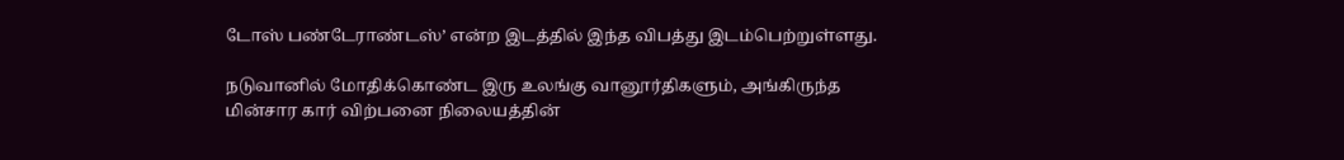டோஸ் பண்டேராண்டஸ்’ என்ற இடத்தில் இந்த விபத்து இடம்பெற்றுள்ளது.

நடுவானில் மோதிக்கொண்ட இரு உலங்கு வானூர்திகளும், அங்கிருந்த மின்சார கார் விற்பனை நிலையத்தின்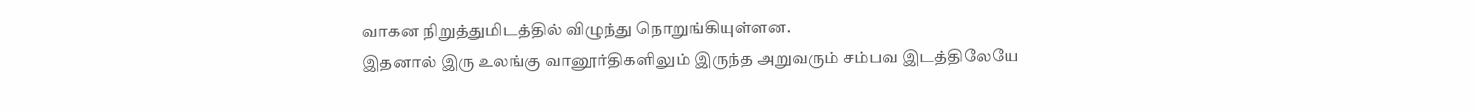வாகன நிறுத்துமிடத்தில் விழுந்து நொறுங்கியுள்ளன.
இதனால் இரு உலங்கு வானூர்திகளிலும் இருந்த அறுவரும் சம்பவ இடத்திலேயே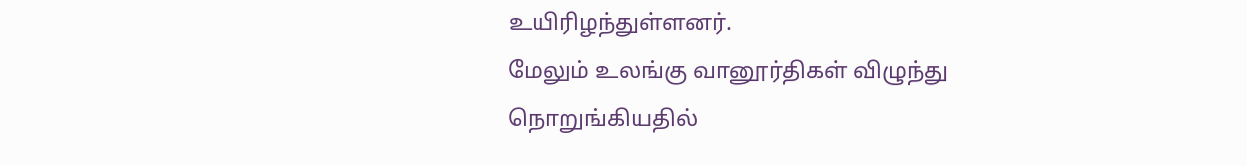உயிரிழந்துள்ளனர்.
மேலும் உலங்கு வானூர்திகள் விழுந்து நொறுங்கியதில்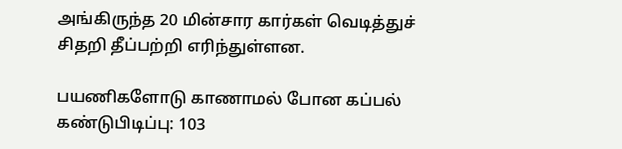அங்கிருந்த 20 மின்சார கார்கள் வெடித்துச் சிதறி தீப்பற்றி எரிந்துள்ளன.

பயணிகளோடு காணாமல் போன கப்பல் கண்டுபிடிப்பு: 103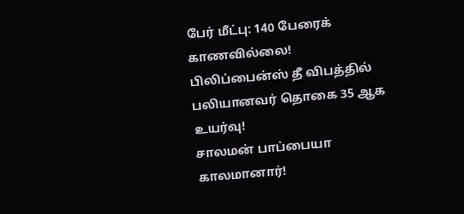பேர் மீட்பு: 140 பேரைக் காணவில்லை!
பிலிப்பைன்ஸ் தீ விபத்தில் பலியானவர் தொகை 35 ஆக உயர்வு!
சாலமன் பாப்பையா காலமானார்!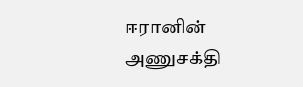ஈரானின் அணுசக்தி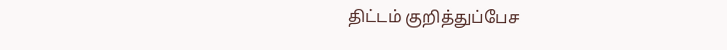திட்டம் குறித்துப்பேச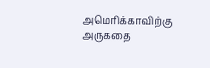அமெரிக்காவிற்கு அருகதை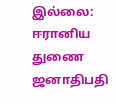இல்லை: ஈரானிய துணை ஜனாதிபதி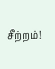சீற்றம்!